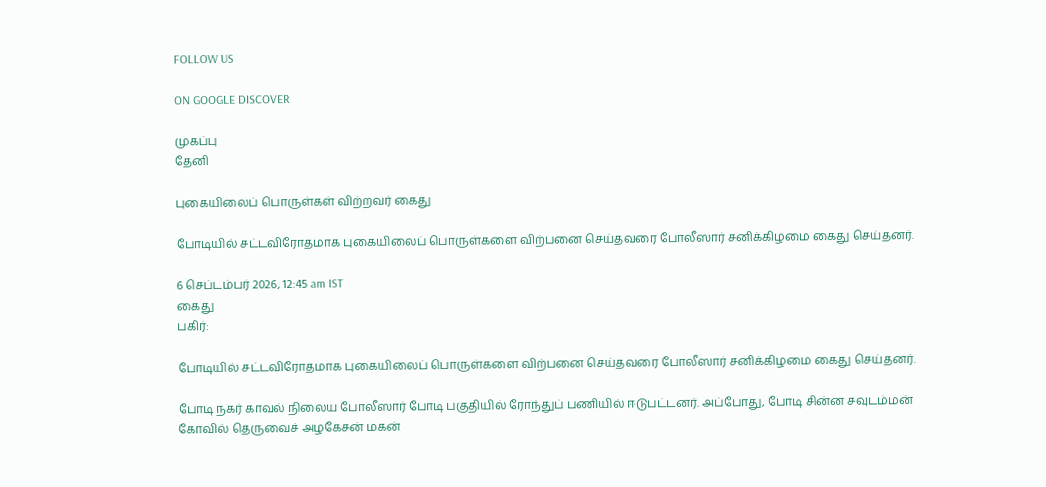FOLLOW US

ON GOOGLE DISCOVER

முகப்பு
தேனி

புகையிலைப் பொருள்கள் விற்றவர் கைது

போடியில் சட்டவிரோதமாக புகையிலைப் பொருள்களை விற்பனை செய்தவரை போலீஸார் சனிக்கிழமை கைது செய்தனர்.

6 செப்டம்பர் 2026, 12:45 am IST
கைது
பகிர்:

போடியில் சட்டவிரோதமாக புகையிலைப் பொருள்களை விற்பனை செய்தவரை போலீஸார் சனிக்கிழமை கைது செய்தனர்.

போடி நகர் காவல் நிலைய போலீஸார் போடி பகுதியில் ரோந்துப் பணியில் ஈடுபட்டனர். அப்போது, போடி சின்ன சவுடம்மன் கோவில் தெருவைச் அழகேசன் மகன்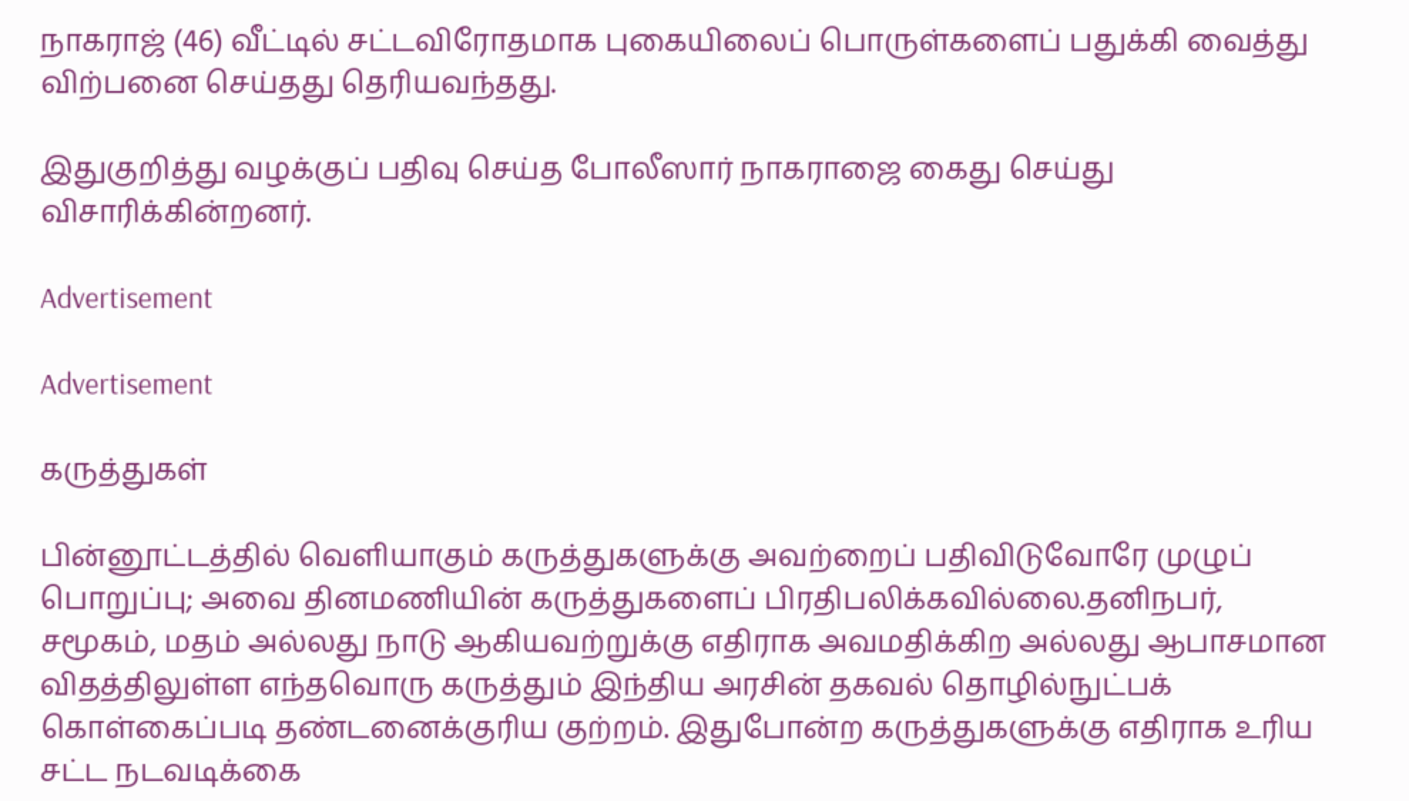நாகராஜ் (46) வீட்டில் சட்டவிரோதமாக புகையிலைப் பொருள்களைப் பதுக்கி வைத்து விற்பனை செய்தது தெரியவந்தது.

இதுகுறித்து வழக்குப் பதிவு செய்த போலீஸார் நாகராஜை கைது செய்து விசாரிக்கின்றனர்.

Advertisement

Advertisement

கருத்துகள்

பின்னூட்டத்தில் வெளியாகும் கருத்துகளுக்கு அவற்றைப் பதிவிடுவோரே முழுப் பொறுப்பு; அவை தினமணியின் கருத்துகளைப் பிரதிபலிக்கவில்லை.தனிநபர், சமூகம், மதம் அல்லது நாடு ஆகியவற்றுக்கு எதிராக அவமதிக்கிற அல்லது ஆபாசமான விதத்திலுள்ள எந்தவொரு கருத்தும் இந்திய அரசின் தகவல் தொழில்நுட்பக் கொள்கைப்படி தண்டனைக்குரிய குற்றம். இதுபோன்ற கருத்துகளுக்கு எதிராக உரிய சட்ட நடவடிக்கை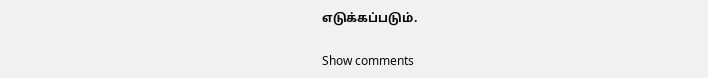எடுக்கப்படும்.

Show comments